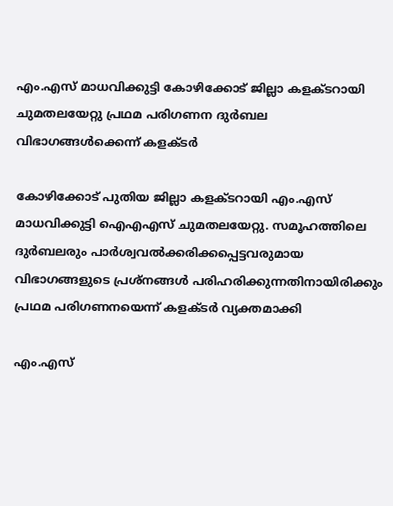എം.എസ് മാധവിക്കുട്ടി കോഴിക്കോട് ജില്ലാ കളക്ടറായി ചുമതലയേറ്റു പ്രഥമ പരിഗണന ദുർബല വിഭാഗങ്ങൾക്കെന്ന് കളക്ടർ

കോഴിക്കോട് പുതിയ ജില്ലാ കളക്ടറായി എം.എസ് മാധവിക്കുട്ടി ഐഎഎസ് ചുമതലയേറ്റു. സമൂഹത്തിലെ ദുർബലരും പാർശ്വവൽക്കരിക്കപ്പെട്ടവരുമായ വിഭാഗങ്ങളുടെ പ്രശ്നങ്ങൾ പരിഹരിക്കുന്നതിനായിരിക്കും പ്രഥമ പരിഗണനയെന്ന് കളക്ടർ വ്യക്തമാക്കി

എം.എസ്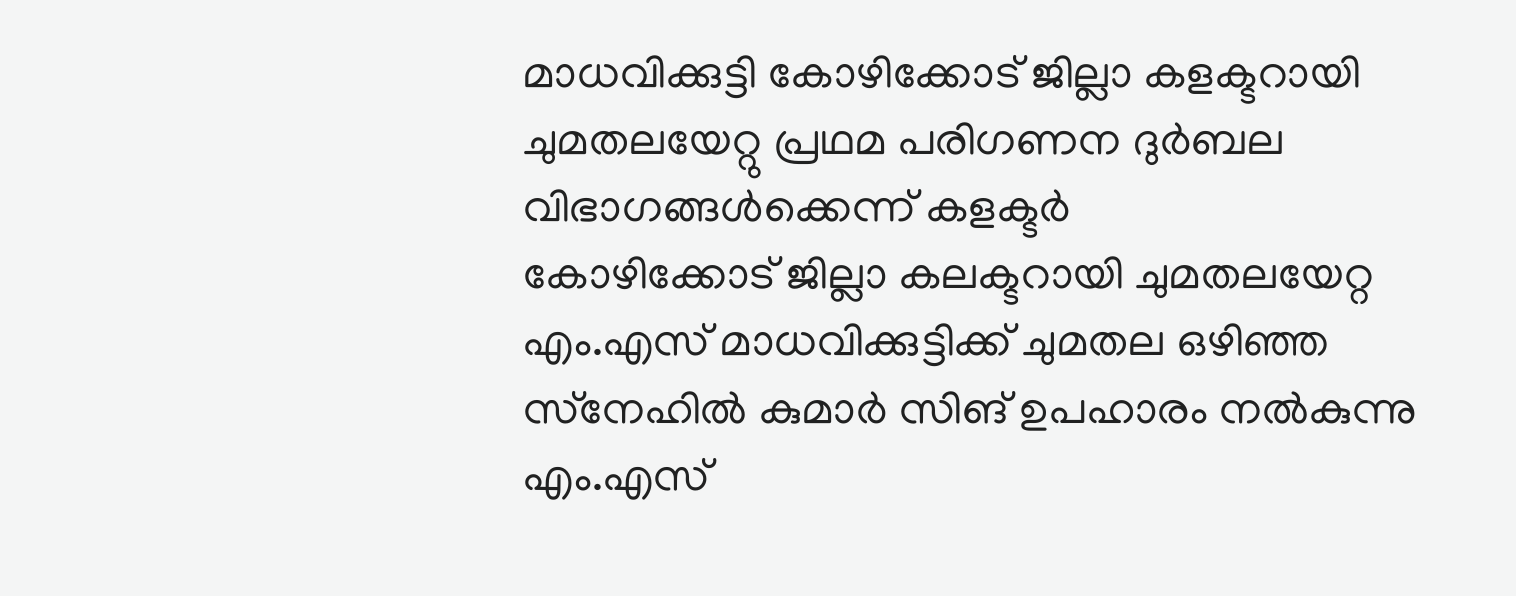മാധവിക്കുട്ടി കോഴിക്കോട് ജില്ലാ കളക്ടറായി ചുമതലയേറ്റു പ്രഥമ പരിഗണന ദുർബല വിഭാഗങ്ങൾക്കെന്ന് കളക്ടർ
കോഴിക്കോട് ജില്ലാ കലക്ടറായി ചുമതലയേറ്റ എം.എസ് മാധവിക്കുട്ടിക്ക് ചുമതല ഒഴിഞ്ഞ സ്‌നേഹില്‍ കുമാര്‍ സിങ് ഉപഹാരം നല്‍കുന്നു
എം.എസ്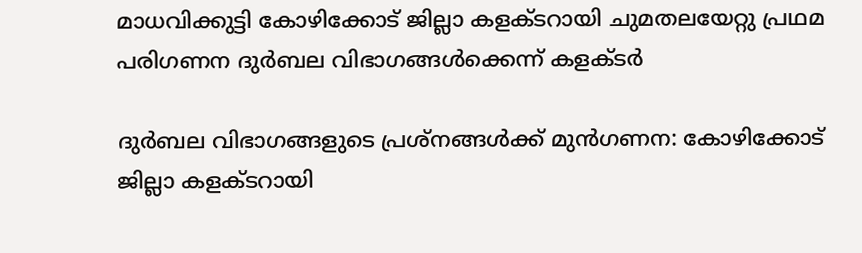മാധവിക്കുട്ടി കോഴിക്കോട് ജില്ലാ കളക്ടറായി ചുമതലയേറ്റു പ്രഥമ പരിഗണന ദുർബല വിഭാഗങ്ങൾക്കെന്ന് കളക്ടർ

ദുർബല വിഭാഗങ്ങളുടെ പ്രശ്നങ്ങൾക്ക് മുൻഗണന: കോഴിക്കോട് ജില്ലാ കളക്ടറായി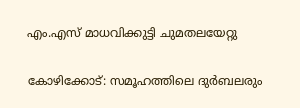എം.എസ് മാധവിക്കുട്ടി ചുമതലയേറ്റു

കോഴിക്കോട്: സമൂഹത്തിലെ ദുര്‍ബലരും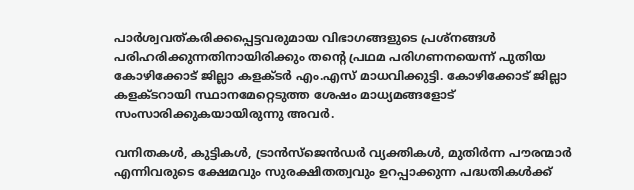പാര്‍ശ്വവത്കരിക്കപ്പെട്ടവരുമായ വിഭാഗങ്ങളുടെ പ്രശ്‌നങ്ങള്‍ പരിഹരിക്കുന്നതിനായിരിക്കും തന്റെ പ്രഥമ പരിഗണനയെന്ന് പുതിയ കോഴിക്കോട് ജില്ലാ കളക്ടര്‍ എം.എസ് മാധവിക്കുട്ടി. കോഴിക്കോട് ജില്ലാ കളക്ടറായി സ്ഥാനമേറ്റെടുത്ത ശേഷം മാധ്യമങ്ങളോട് സംസാരിക്കുകയായിരുന്നു അവര്‍.

വനിതകള്‍, കുട്ടികള്‍, ട്രാന്‍സ്‌ജെന്‍ഡര്‍ വ്യക്തികള്‍, മുതിര്‍ന്ന പൗരന്മാര്‍ എന്നിവരുടെ ക്ഷേമവും സുരക്ഷിതത്വവും ഉറപ്പാക്കുന്ന പദ്ധതികള്‍ക്ക്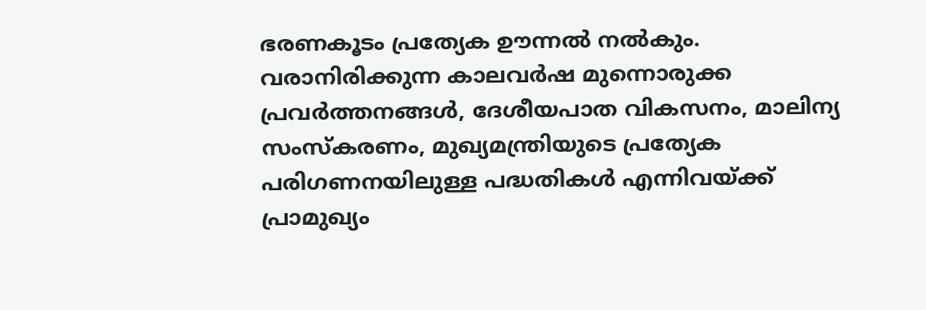ഭരണകൂടം പ്രത്യേക ഊന്നല്‍ നല്‍കും. വരാനിരിക്കുന്ന കാലവര്‍ഷ മുന്നൊരുക്ക പ്രവര്‍ത്തനങ്ങള്‍, ദേശീയപാത വികസനം, മാലിന്യ സംസ്‌കരണം, മുഖ്യമന്ത്രിയുടെ പ്രത്യേക പരിഗണനയിലുള്ള പദ്ധതികള്‍ എന്നിവയ്ക്ക് പ്രാമുഖ്യം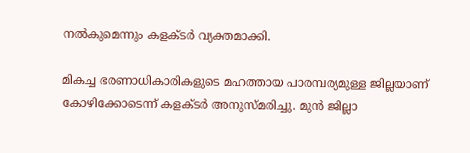നല്‍കുമെന്നും കളക്ടർ വ്യക്തമാക്കി.

മികച്ച ഭരണാധികാരികളുടെ മഹത്തായ പാരമ്പര്യമുള്ള ജില്ലയാണ് കോഴിക്കോടെന്ന് കളക്ടർ അനുസ്മരിച്ചു. മുൻ ജില്ലാ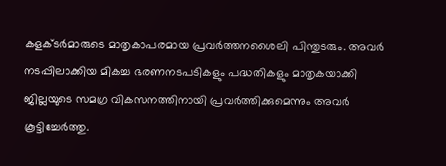കളക്ടര്‍മാരുടെ മാതൃകാപരമായ പ്രവര്‍ത്തനശൈലി പിന്തുടരും. അവര്‍ നടപ്പിലാക്കിയ മികച്ച ഭരണനടപടികളും പദ്ധതികളും മാതൃകയാക്കി ജില്ലയുടെ സമഗ്ര വികസനത്തിനായി പ്രവർത്തിക്കുമെന്നും അവർ കൂട്ടിച്ചേര്‍ത്തു.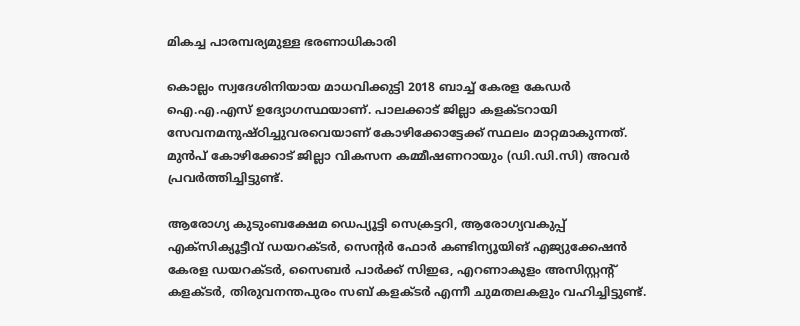മികച്ച പാരമ്പര്യമുള്ള ഭരണാധികാരി

കൊല്ലം സ്വദേശിനിയായ മാധവിക്കുട്ടി 2018 ബാച്ച് കേരള കേഡര്‍ ഐ.എ.എസ് ഉദ്യോഗസ്ഥയാണ്. പാലക്കാട് ജില്ലാ കളക്ടറായി സേവനമനുഷ്ഠിച്ചുവരവെയാണ് കോഴിക്കോട്ടേക്ക് സ്ഥലം മാറ്റമാകുന്നത്. മുൻപ് കോഴിക്കോട് ജില്ലാ വികസന കമ്മീഷണറായും (ഡി.ഡി.സി) അവർ പ്രവർത്തിച്ചിട്ടുണ്ട്.

ആരോഗ്യ കുടുംബക്ഷേമ ഡെപ്യൂട്ടി സെക്രട്ടറി, ആരോഗ്യവകുപ്പ് എക്‌സിക്യൂട്ടീവ് ഡയറക്ടര്‍, സെന്റര്‍ ഫോര്‍ കണ്ടിന്യൂയിങ് എജ്യുക്കേഷന്‍ കേരള ഡയറക്ടര്‍, സൈബര്‍ പാര്‍ക്ക് സിഇഒ, എറണാകുളം അസിസ്റ്റന്റ് കളക്ടര്‍, തിരുവനന്തപുരം സബ് കളക്ടര്‍ എന്നീ ചുമതലകളും വഹിച്ചിട്ടുണ്ട്.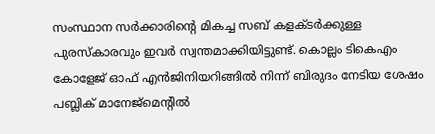സംസ്ഥാന സര്‍ക്കാരിന്റെ മികച്ച സബ് കളക്ടര്‍ക്കുള്ള പുരസ്‌കാരവും ഇവർ സ്വന്തമാക്കിയിട്ടുണ്ട്. കൊല്ലം ടികെഎം കോളേജ് ഓഫ് എന്‍ജിനിയറിങ്ങില്‍ നിന്ന് ബിരുദം നേടിയ ശേഷം പബ്ലിക് മാനേജ്മെന്റില്‍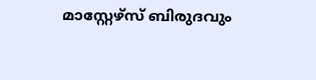മാസ്റ്റേഴ്‌സ് ബിരുദവും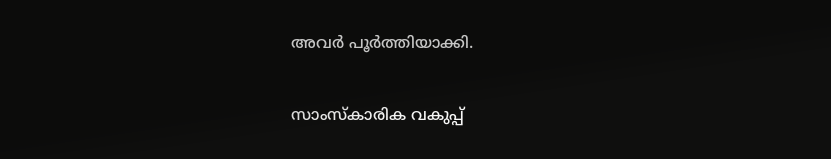അവർ പൂർത്തിയാക്കി.

സാംസ്‌കാരിക വകുപ്പ്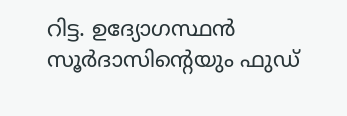റിട്ട. ഉദ്യോഗസ്ഥൻ സൂര്‍ദാസിന്റെയും ഫുഡ്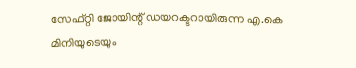സേഫ്റ്റി ജോയിന്റ് ഡയറക്ടറായിരുന്ന എ.കെ മിനിയുടെയും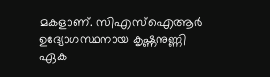മകളാണ്. സിഎസ്‌ഐആര്‍ ഉദ്യോഗസ്ഥനായ കൃഷ്ണനുണ്ണി ഏക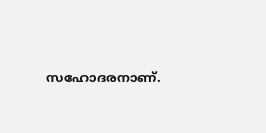സഹോദരനാണ്.